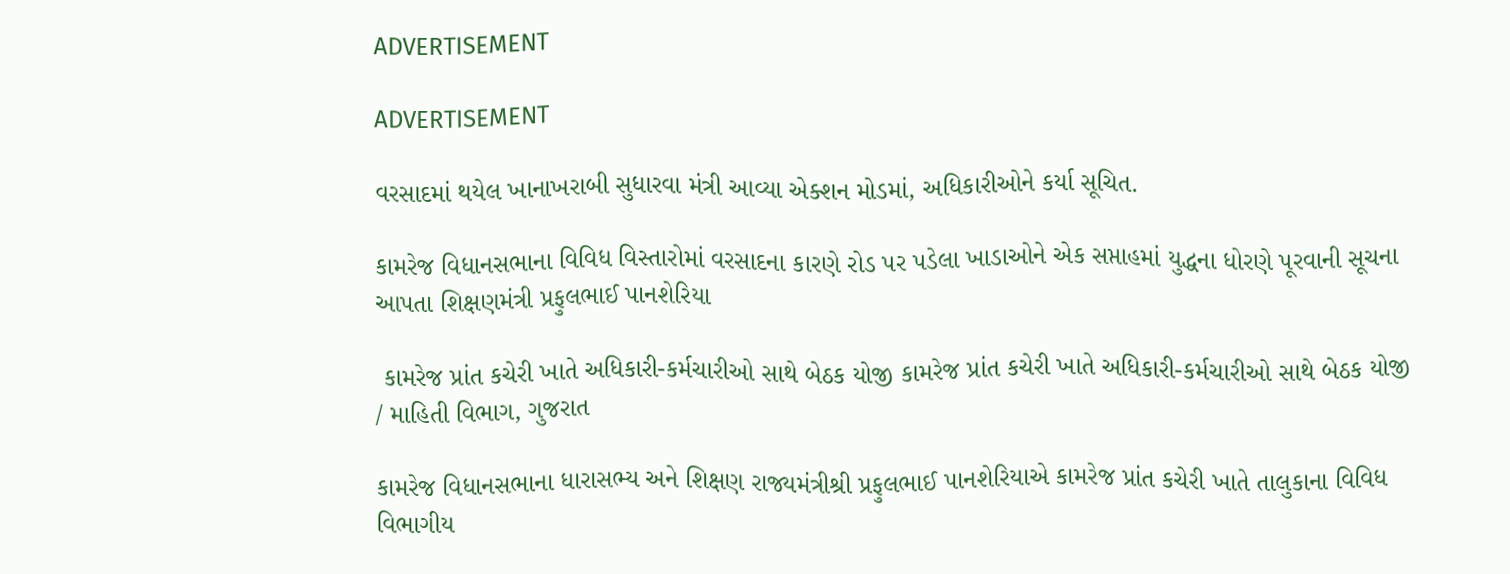ADVERTISEMENT

ADVERTISEMENT

વરસાદમાં થયેલ ખાનાખરાબી સુધારવા મંત્રી આવ્યા એક્શન મોડમાં, અધિકારીઓને કર્યા સૂચિત.

કામરેજ વિધાનસભાના વિવિધ વિસ્તારોમાં વરસાદના કારણે રોડ પર પડેલા ખાડાઓને એક સપ્તાહમાં યુદ્ધના ધોરણે પૂરવાની સૂચના આપતા શિક્ષણમંત્રી પ્રફુલભાઈ પાનશેરિયા

 કામરેજ પ્રાંત કચેરી ખાતે અધિકારી-કર્મચારીઓ સાથે બેઠક યોજી કામરેજ પ્રાંત કચેરી ખાતે અધિકારી-કર્મચારીઓ સાથે બેઠક યોજી / માહિતી વિભાગ, ગુજરાત

કામરેજ વિધાનસભાના ધારાસભ્ય અને શિક્ષણ રાજ્યમંત્રીશ્રી પ્રફુલભાઈ પાનશેરિયાએ કામરેજ પ્રાંત કચેરી ખાતે તાલુકાના વિવિધ વિભાગીય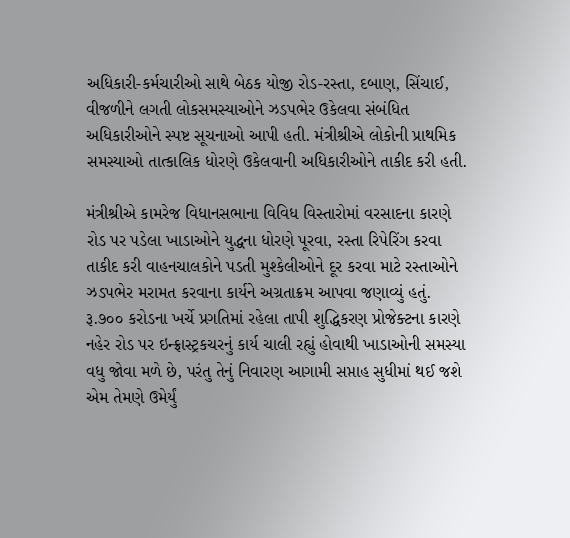અધિકારી-કર્મચારીઓ સાથે બેઠક યોજી રોડ-રસ્તા, દબાણ, સિંચાઈ, વીજળીને લગતી લોકસમસ્યાઓને ઝડપભેર ઉકેલવા સંબંધિત અધિકારીઓને સ્પષ્ટ સૂચનાઓ આપી હતી. મંત્રીશ્રીએ લોકોની પ્રાથમિક સમસ્યાઓ તાત્કાલિક ધોરણે ઉકેલવાની અધિકારીઓને તાકીદ કરી હતી.

મંત્રીશ્રીએ કામરેજ વિધાનસભાના વિવિધ વિસ્તારોમાં વરસાદના કારણે રોડ પર પડેલા ખાડાઓને યુદ્ધના ધોરણે પૂરવા, રસ્તા રિપેરિંગ કરવા તાકીદ કરી વાહનચાલકોને પડતી મુશ્કેલીઓને દૂર કરવા માટે રસ્તાઓને ઝડપભેર મરામત કરવાના કાર્યને અગ્રતાક્રમ આપવા જણાવ્યું હતું. રૂ.૭૦૦ કરોડના ખર્ચે પ્રગતિમાં રહેલા તાપી શુદ્ધિકરણ પ્રોજેક્ટના કારણે નહેર રોડ પર ઇન્ફ્રાસ્ટ્રકચરનું કાર્ય ચાલી રહ્યું હોવાથી ખાડાઓની સમસ્યા વધુ જોવા મળે છે, પરંતુ તેનું નિવારણ આગામી સપ્તાહ સુધીમાં થઈ જશે એમ તેમણે ઉમેર્યું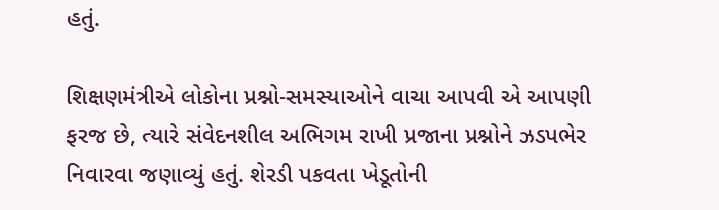હતું.

શિક્ષણમંત્રીએ લોકોના પ્રશ્નો-સમસ્યાઓને વાચા આપવી એ આપણી ફરજ છે, ત્યારે સંવેદનશીલ અભિગમ રાખી પ્રજાના પ્રશ્નોને ઝડપભેર નિવારવા જણાવ્યું હતું. શેરડી પકવતા ખેડૂતોની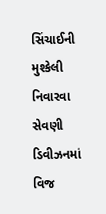સિંચાઈની મુશ્કેલી નિવારવા સેવણી ડિવીઝનમાં વિજ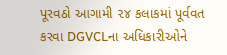પૂરવઠો આગામી ૨૪ કલાકમાં પૂર્વવત કરવા DGVCLના અધિકારીઓને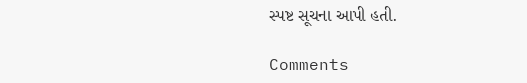સ્પષ્ટ સૂચના આપી હતી.

Comments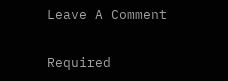Leave A Comment

Required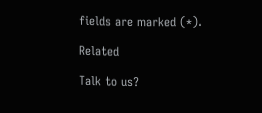fields are marked (*).

Related

Talk to us?